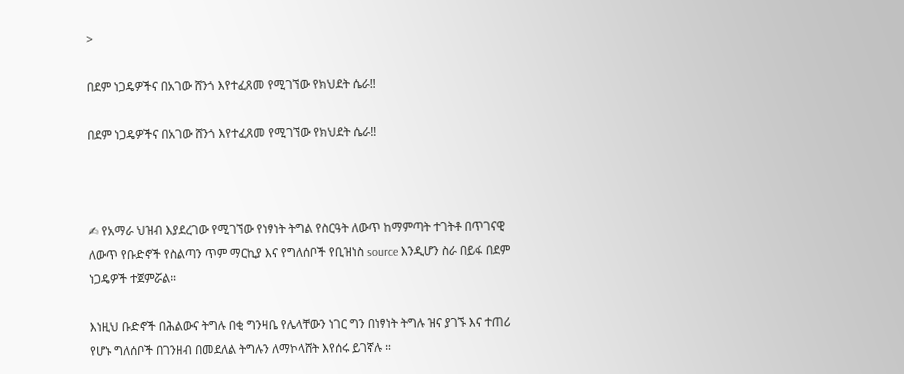>

በደም ነጋዴዎችና በአገው ሸንጎ እየተፈጸመ የሚገኘው የክህደት ሴራ‼

በደም ነጋዴዎችና በአገው ሸንጎ እየተፈጸመ የሚገኘው የክህደት ሴራ‼



✍ የአማራ ህዝብ እያደረገው የሚገኘው የነፃነት ትግል የስርዓት ለውጥ ከማምጣት ተገትቶ በጥገናዊ ለውጥ የቡድኖች የስልጣን ጥም ማርኪያ እና የግለሰቦች የቢዝነስ source እንዲሆን ስራ በይፋ በደም ነጋዴዎች ተጀምሯል።

እነዚህ ቡድኖች በሕልውና ትግሉ በቂ ግንዛቤ የሌላቸውን ነገር ግን በነፃነት ትግሉ ዝና ያገኙ እና ተጠሪ የሆኑ ግለሰቦች በገንዘብ በመደለል ትግሉን ለማኮላሸት እየሰሩ ይገኛሉ ።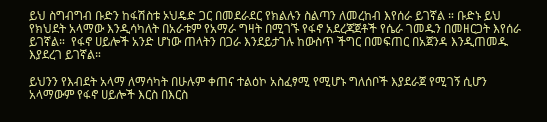ይህ ስግብግብ ቡድን ከፋሽስቱ ኦህዴድ ጋር በመደራደር የክልሉን ስልጣን ለመረከብ እየሰራ ይገኛል ። ቡድኑ ይህ የክህደት አላማው እንዲሳካለት በአራቱም የአማራ ግዛት በሚገኙ የፋኖ አደረጃጀቶች የሴራ ገመዱን በመዘርጋት እየሰራ ይገኛል።  የፋኖ ሀይሎች አንድ ሆነው ጠላትን በጋራ እንደይታገሉ ከውስጥ ችግር በመፍጠር በአጀንዳ እንዲጠመዱ እያደረገ ይገኛል።

ይህንን የእብደት አላማ ለማሳካት በሁሉም ቀጠና ተልዕኮ አስፈፃሚ የሚሆኑ ግለሰቦች እያደራጀ የሚገኝ ሲሆን አላማውም የፋኖ ሀይሎች እርስ በእርስ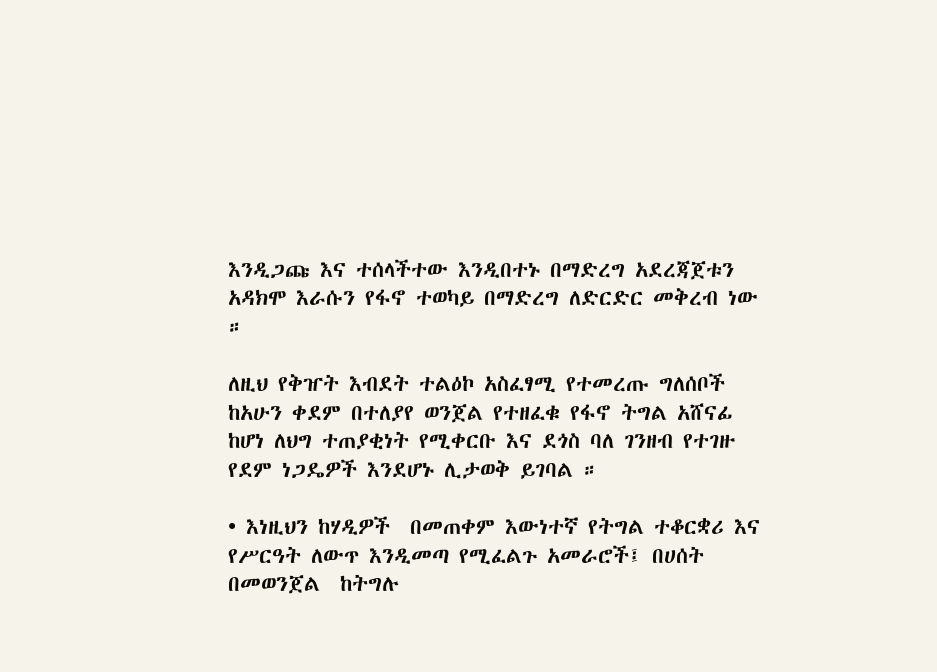እንዲጋጩ እና ተሰላችተው እንዲበተኑ በማድረግ አደረጃጀቱን አዳክሞ እራሱን የፋኖ ተወካይ በማድረግ ለድርድር መቅረብ ነው ።

ለዚህ የቅዠት እብደት ተልዕኮ አስፈፃሚ የተመረጡ ግለሰቦች ከአሁን ቀደም በተለያየ ወንጀል የተዘፈቁ የፋኖ ትግል አሸናፊ ከሆነ ለህግ ተጠያቂነት የሚቀርቡ እና ደጎስ ባለ ገንዘብ የተገዙ የደም ነጋዴዎች እንደሆኑ ሊታወቅ ይገባል ።

• እነዚህን ከሃዲዎች  በመጠቀም እውነተኛ የትግል ተቆርቋሪ እና  የሥርዓት ለውጥ እንዲመጣ የሚፈልጉ አመራሮች፤ በሀሰት በመወንጀል  ከትግሉ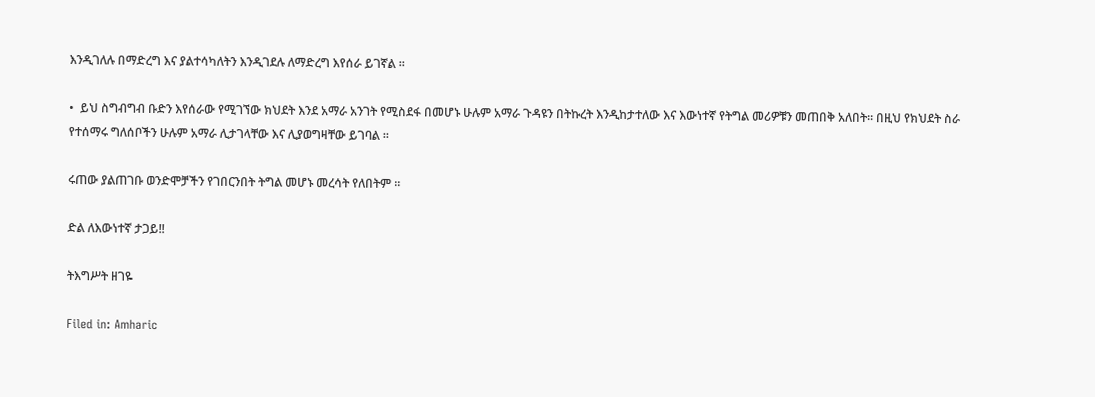እንዲገለሉ በማድረግ እና ያልተሳካለትን እንዲገደሉ ለማድረግ እየሰራ ይገኛል ።

•  ይህ ስግብግብ ቡድን እየሰራው የሚገኘው ክህደት እንደ አማራ አንገት የሚስደፋ በመሆኑ ሁሉም አማራ ጉዳዩን በትኩረት እንዲከታተለው እና እውነተኛ የትግል መሪዎቹን መጠበቅ አለበት። በዚህ የክህደት ስራ የተሰማሩ ግለሰቦችን ሁሉም አማራ ሊታገላቸው እና ሊያወግዛቸው ይገባል ።

ሩጠው ያልጠገቡ ወንድሞቻችን የገበርንበት ትግል መሆኑ መረሳት የለበትም ።

ድል ለእውነተኛ ታጋይ‼

ትእግሥት ዘገዬ

Filed in: Amharic